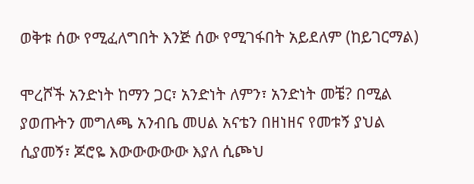ወቅቱ ሰው የሚፈለግበት እንጅ ሰው የሚገፋበት አይደለም (ከይገርማል)

ሞረሾች አንድነት ከማን ጋር፣ አንድነት ለምን፣ አንድነት መቼ? በሚል ያወጡትን መግለጫ አንብቤ መሀል አናቴን በዘነዘና የመቱኝ ያህል ሲያመኝ፣ ጆሮዬ እውውውውው እያለ ሲጮህ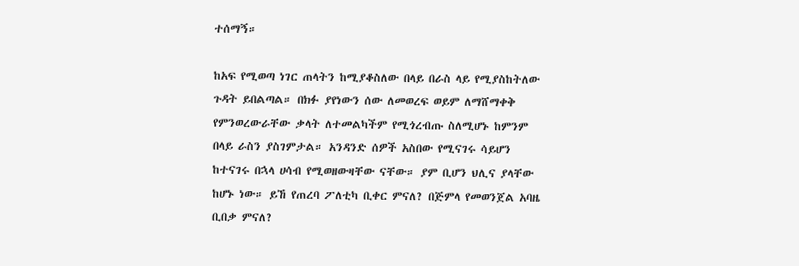ተሰማኝ።

ከአፍ የሚወጣ ነገር ጠላትን ከሚያቆስለው በላይ በራስ ላይ የሚያስከትለው ጉዳት ይበልጣል። በክፉ ያየነውን ሰው ለመወረፍ ወይም ለማሸማቀቅ የምንወረውራቸው ቃላት ለተመልካችም የሚጎረብጡ ስለሚሆኑ ከምንም በላይ ራስን ያስገምታል። አንዳንድ ሰዎች አስበው የሚናገሩ ሳይሆን ከተናገሩ በኋላ ሀሳብ የሚወዘውዛቸው ናቸው። ያም ቢሆን ህሊና ያላቸው ከሆኑ ነው። ይኸ የጠረባ ፖለቲካ ቢቀር ምናለ? በጅምላ የመወንጀል አባዜ ቢበቃ ምናለ?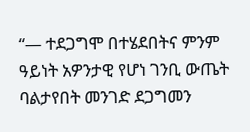“— ተደጋግሞ በተሄደበትና ምንም ዓይነት አዎንታዊ የሆነ ገንቢ ውጤት ባልታየበት መንገድ ደጋግመን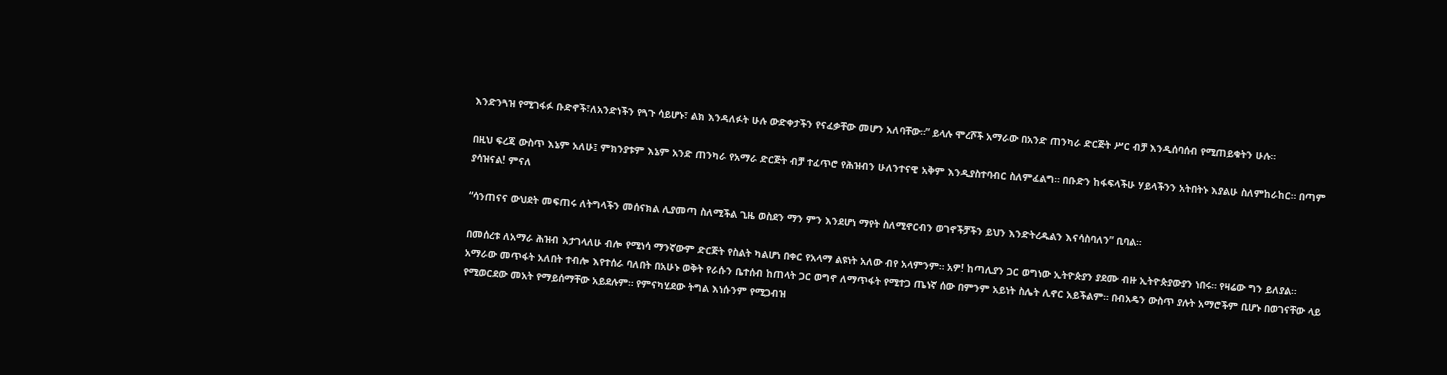እንድንጓዝ የሚገፋፉ ቡድኖች፣ለአንድነችን የጓጉ ሳይሆኑ፣ ልክ እንዳለፉት ሁሉ ውድቀታችን የናፈቃቸው መሆን አለባቸው።” ይላሉ ሞረሾች አማራው በአንድ ጠንካራ ድርጅት ሥር ብቻ እንዲሰባሰብ የሚጠይቁትን ሁሉ።

በዚህ ፍረጃ ውስጥ እኔም አለሁ፤ ምክንያቱም እኔም አንድ ጠንካራ የአማራ ድርጅት ብቻ ተፈጥሮ የሕዝብን ሁለንተናዊ አቅም እንዲያስተባብር ስለምፈልግ። በቡድን ከፋፍላችሁ ሃይላችንን አትበትኑ እያልሁ ስለምከራከር። በጣም ያሳዝናል! ምናለ

“ሳንጠናና ውህደት መፍጠሩ ለትግላችን መሰናክል ሊያመጣ ስለሚችል ጊዜ ወስደን ማን ምን እንደሆነ ማየት ስለሚኖርብን ወገኖችቻችን ይህን እንድትረዱልን እናሳስባለን” ቢባል።

በመሰረቱ ለአማራ ሕዝብ እታገላለሁ ብሎ የሚነሳ ማንኛውም ድርጅት የስልት ካልሆነ በቀር የአላማ ልዩነት አለው ብየ አላምንም። አዎ! ከጣሊያን ጋር ወግነው ኢትዮጵያን ያደሙ ብዙ ኢትዮጵያውያን ነበሩ። የዛሬው ግን ይለያል። አማራው መጥፋት አለበት ተብሎ እየተሰራ ባለበት በአሁኑ ወቅት የራሱን ቤተሰብ ከጠላት ጋር ወግኖ ለማጥፋት የሚተጋ ጤነኛ ሰው በምንም አይነት ስሌት ሊኖር አይችልም። በብአዴን ውስጥ ያሉት አማሮችም ቢሆኑ በወገናቸው ላይ የሚወርደው መአት የማይሰማቸው አይደሉም። የምናካሂደው ትግል እነሱንም የሚጋብዝ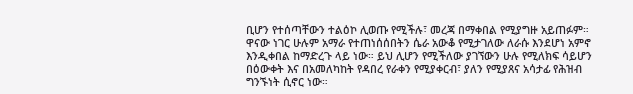ቢሆን የተሰጣቸውን ተልዕኮ ሊወጡ የሚችሉ፣ መረጃ በማቀበል የሚያግዙ አይጠፉም። ዋናው ነገር ሁሉም አማራ የተጠነሰሰበትን ሴራ አውቆ የሚታገለው ለራሱ እንደሆነ አምኖ እንዲቀበል ከማድረጉ ላይ ነው። ይህ ሊሆን የሚችለው ያገኘውን ሁሉ የሚለክፍ ሳይሆን በዕውቀት እና በአመለካከት የዳበረ የራቀን የሚያቀርብ፣ ያለን የሚያጸና አሳታፊ የሕዝብ ግንኙነት ሲኖር ነው።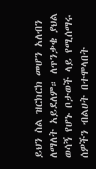ይህን ስል ዝርክርክ መሆን አለብን ለማለት አይደለም። ለጥንቃቄ ያህል ወሳኝ የሆኑ ቦታወች ላይ የሚሰማሩ ሰዎችን ብልሀት በተሞላበት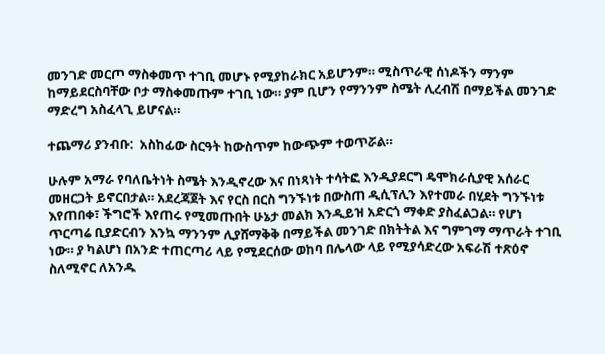መንገድ መርጦ ማስቀመጥ ተገቢ መሆኑ የሚያከራክር አይሆንም። ሚስጥራዊ ሰነዶችን ማንም ከማይደርስባቸው ቦታ ማስቀመጡም ተገቢ ነው። ያም ቢሆን የማንንም ስሜት ሊረብሽ በማይችል መንገድ ማድረግ አስፈላጊ ይሆናል።

ተጨማሪ ያንብቡ:  አስከፊው ስርዓት ከውስጥም ከውጭም ተወጥሯል።

ሁሉም አማራ የባለቤትነት ስሜት እንዲኖረው እና በነጻነት ተሳትፎ እንዲያደርግ ዴሞክራሲያዊ አሰራር መዘርጋት ይኖርበታል። አደረጃጀት እና የርስ በርስ ግንኙነቱ በውስጠ ዲሲፕሊን እየተመራ በሂደት ግንኙነቱ እየጠበቀ፣ ችግሮች እየጠሩ የሚመጡበት ሁኔታ መልክ እንዲይዝ አድርጎ ማቀድ ያስፈልጋል። የሆነ ጥርጣሬ ቢያድርብን እንኳ ማንንም ሊያሸማቅቅ በማይችል መንገድ በክትትል እና ግምገማ ማጥራት ተገቢ ነው። ያ ካልሆነ በአንድ ተጠርጣሪ ላይ የሚደርሰው ወከባ በሌላው ላይ የሚያሳድረው አፍራሽ ተጽዕኖ ስለሚኖር ለአንዱ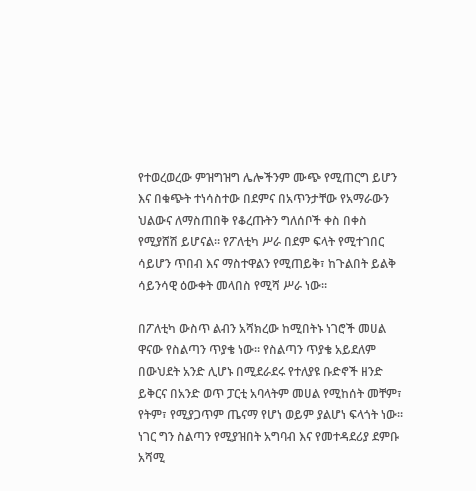የተወረወረው ምዝግዝግ ሌሎችንም ሙጭ የሚጠርግ ይሆን እና በቁጭት ተነሳስተው በደምና በአጥንታቸው የአማራውን ህልውና ለማስጠበቅ የቆረጡትን ግለሰቦች ቀስ በቀስ የሚያሸሽ ይሆናል። የፖለቲካ ሥራ በደም ፍላት የሚተገበር ሳይሆን ጥበብ እና ማስተዋልን የሚጠይቅ፣ ከጉልበት ይልቅ ሳይንሳዊ ዕውቀት መላበስ የሚሻ ሥራ ነው።

በፖለቲካ ውስጥ ልብን አሻክረው ከሚበትኑ ነገሮች መሀል ዋናው የስልጣን ጥያቄ ነው። የስልጣን ጥያቄ አይደለም በውህደት አንድ ሊሆኑ በሚደራደሩ የተለያዩ ቡድኖች ዘንድ ይቅርና በአንድ ወጥ ፓርቲ አባላትም መሀል የሚከሰት መቸም፣ የትም፣ የሚያጋጥም ጤናማ የሆነ ወይም ያልሆነ ፍላጎት ነው። ነገር ግን ስልጣን የሚያዝበት አግባብ እና የመተዳደሪያ ደምቡ አሻሚ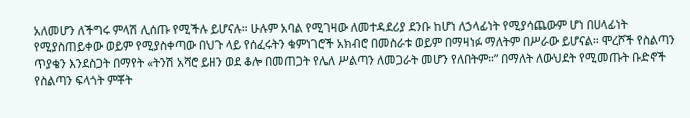አለመሆን ለችግሩ ምላሽ ሊሰጡ የሚችሉ ይሆናሉ። ሁሉም አባል የሚገዛው ለመተዳደሪያ ደንቡ ከሆነ ለኃላፊነት የሚያሳጨውም ሆነ በሀላፊነት የሚያስጠይቀው ወይም የሚያስቀጣው በህጉ ላይ የሰፈሩትን ቁምነገሮች አክብሮ በመስራቱ ወይም በማዛነፉ ማለትም በሥራው ይሆናል። ሞረሾች የስልጣን ጥያቄን እንደስጋት በማየት «ትንሽ አሻሮ ይዘን ወደ ቆሎ በመጠጋት የሌለ ሥልጣን ለመጋራት መሆን የለበትም።” በማለት ለውህደት የሚመጡት ቡድኖች የስልጣን ፍላጎት ምቾት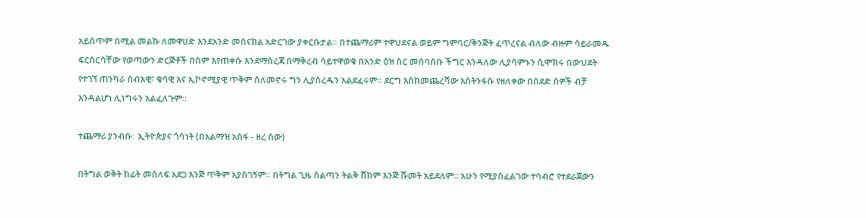አይሰጥም በሚል መልኩ ለመዋሀድ እንደአንድ መሰናክል አድርገው ያቀርቡታል። በተጨማሪም ተዋህደናል ወይም ግምባር/ቅንጅት ፈጥረናል ብለው ብዙም ሳይራመዱ ፍርስርሳቸው የወጣውን ድርጅቶች በስም እየጠቀሱ እንደማስረጃ በማቅረብ ሳይተዋወቁ በአንድ ዕዝ ስር መሰባሰቡ ችግር እንዳለው ሊያሳምኑን ሲሞክሩ በውህደት የተገኘ ጠንካራ ሰብአዊ፣ ቁሳዊ እና ኢኮኖሚያዊ ጥቅም ስለመኖሩ ግን ሊያስረዱን አልደፈሩም። ደርግ እስከመጨረሻው እስትንፋሱ የዘለቀው በሰደድ ሰዎች ብቻ እንዳልሆነ ሊነግሩን አልፈለጉም።

ተጨማሪ ያንብቡ:  ኢትዮጵያና ጎሳነት (በአልማዝ አሰፋ - ዘረ ሰው)

በትግል ወቅት ከፊት መሰለፍ አደጋ እንጅ ጥቅም አያስገኝም። በትግል ጊዜ ስልጣን ትልቅ ሸክም እንጅ ሹመት አይደለም። አሁን የሚያስፈልገው ተባብሮ የተደራጀውን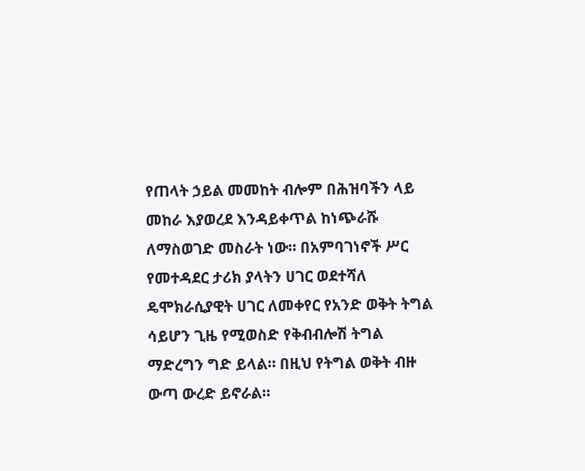የጠላት ኃይል መመከት ብሎም በሕዝባችን ላይ መከራ እያወረደ እንዳይቀጥል ከነጭራሹ ለማስወገድ መስራት ነው። በአምባገነኖች ሥር የመተዳደር ታሪክ ያላትን ሀገር ወደተሻለ ዴሞክራሲያዊት ሀገር ለመቀየር የአንድ ወቅት ትግል ሳይሆን ጊዜ የሚወስድ የቅብብሎሽ ትግል ማድረግን ግድ ይላል። በዚህ የትግል ወቅት ብዙ ውጣ ውረድ ይኖራል።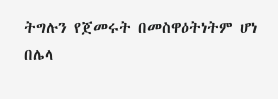ትግሉን የጀመሩት በመስዋዕትነትም ሆነ በሌላ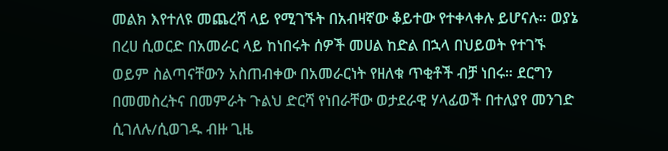መልክ እየተለዩ መጨረሻ ላይ የሚገኙት በአብዛኛው ቆይተው የተቀላቀሉ ይሆናሉ። ወያኔ በረሀ ሲወርድ በአመራር ላይ ከነበሩት ሰዎች መሀል ከድል በኋላ በህይወት የተገኙ ወይም ስልጣናቸውን አስጠብቀው በአመራርነት የዘለቁ ጥቂቶች ብቻ ነበሩ። ደርግን በመመስረትና በመምራት ጉልህ ድርሻ የነበራቸው ወታደራዊ ሃላፊወች በተለያየ መንገድ ሲገለሉ/ሲወገዱ ብዙ ጊዜ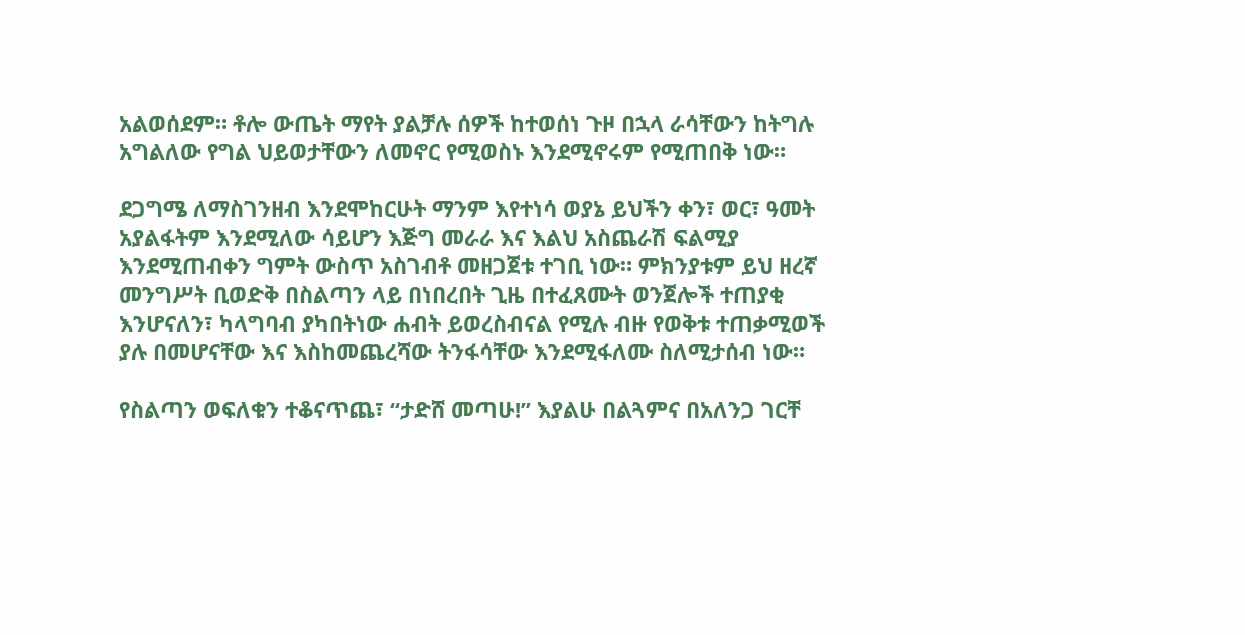አልወሰደም። ቶሎ ውጤት ማየት ያልቻሉ ሰዎች ከተወሰነ ጉዞ በኋላ ራሳቸውን ከትግሉ አግልለው የግል ህይወታቸውን ለመኖር የሚወስኑ እንደሚኖሩም የሚጠበቅ ነው።

ደጋግሜ ለማስገንዘብ እንደሞከርሁት ማንም እየተነሳ ወያኔ ይህችን ቀን፣ ወር፣ ዓመት አያልፋትም እንደሚለው ሳይሆን እጅግ መራራ እና እልህ አስጨራሽ ፍልሚያ እንደሚጠብቀን ግምት ውስጥ አስገብቶ መዘጋጀቱ ተገቢ ነው። ምክንያቱም ይህ ዘረኛ መንግሥት ቢወድቅ በስልጣን ላይ በነበረበት ጊዜ በተፈጸሙት ወንጀሎች ተጠያቂ እንሆናለን፣ ካላግባብ ያካበትነው ሐብት ይወረስብናል የሚሉ ብዙ የወቅቱ ተጠቃሚወች ያሉ በመሆናቸው እና እስከመጨረሻው ትንፋሳቸው እንደሚፋለሙ ስለሚታሰብ ነው።

የስልጣን ወፍለቁን ተቆናጥጨ፣ “ታድሸ መጣሁ!” እያልሁ በልጓምና በአለንጋ ገርቸ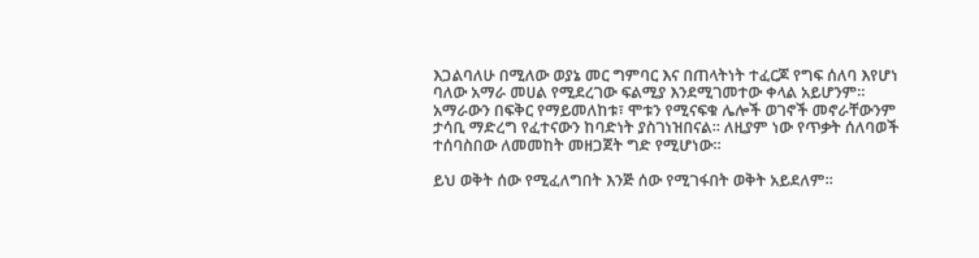እጋልባለሁ በሚለው ወያኔ መር ግምባር እና በጠላትነት ተፈርጆ የግፍ ሰለባ እየሆነ ባለው አማራ መሀል የሚደረገው ፍልሚያ እንደሚገመተው ቀላል አይሆንም። አማራውን በፍቅር የማይመለከቱ፣ ሞቱን የሚናፍቁ ሌሎች ወገኖች መኖራቸውንም ታሳቢ ማድረግ የፈተናውን ከባድነት ያስገነዝበናል። ለዚያም ነው የጥቃት ሰለባወች ተሰባስበው ለመመከት መዘጋጀት ግድ የሚሆነው።

ይህ ወቅት ሰው የሚፈለግበት እንጅ ሰው የሚገፋበት ወቅት አይደለም።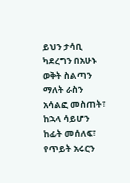ይህን ታሳቢ ካደረግን በአሁኑ ወቅት ስልጣን ማለት ራስን አሳልፎ መስጠት፣ ከኋላ ሳይሆን ከፊት መሰለፍ፣ የጥይት አሩርን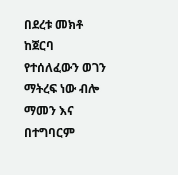በደረቱ መክቶ ከጀርባ የተሰለፈውን ወገን ማትረፍ ነው ብሎ ማመን እና በተግባርም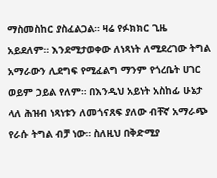ማስመስከር ያስፈልጋል። ዛሬ የፉክክር ጊዜ አይደለም። እንደሚታወቀው ለነጻነት ለሚደረገው ትግል አማራውን ሊደግፍ የሚፈልግ ማንም የጎረቤት ሀገር ወይም ኃይል የለም። በእንዲህ አይነት አስከፊ ሁኔታ ላለ ሕዝብ ነጻነቱን ለመጎናጸፍ ያለው ብቸኛ አማራጭ የራሱ ትግል ብቻ ነው። ስለዚህ በቅድሚያ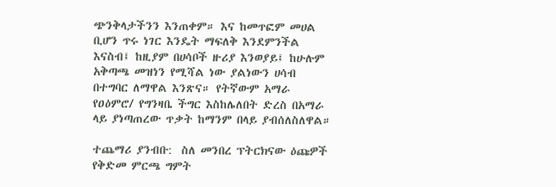ጭንቅላታችንን እንጠቀም። እና ከመጥፎም መሀል ቢሆን ጥሩ ነገር እንዴት ማፍለቅ እንደምንችል እናስብ፤ ከዚያም በሀሳቦች ዙሪያ እንወያይ፤ ከሁሉም አቅጣጫ መዝነን የሚሻል ነው ያልነውን ሀሳብ በተግባር ለማዋል እንጽና። የትኛውም አማራ የዐዕምሮ/ የግንዛቤ ችግር እስከሌለበት ድረስ በአማራ ላይ ያነጣጠረው ጥቃት ከማንም በላይ ያብሰለስለዋል።

ተጨማሪ ያንብቡ:  ስለ መንበረ ፕትርክናው ዕጩዎች የቅድመ ምርጫ ግምት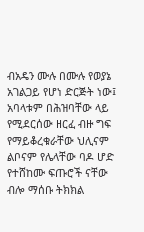ብአዴን ሙሉ በሙሉ የወያኔ አገልጋይ የሆነ ድርጅት ነው፤ አባላቱም በሕዝባቸው ላይ የሚደርሰው ዘርፈ ብዙ ግፍ የማይቆረቁራቸው ህሊናም ልቦናም የሌላቸው ባዶ ሆድ የተሸከሙ ፍጡሮች ናቸው ብሎ ማሰቡ ትክክል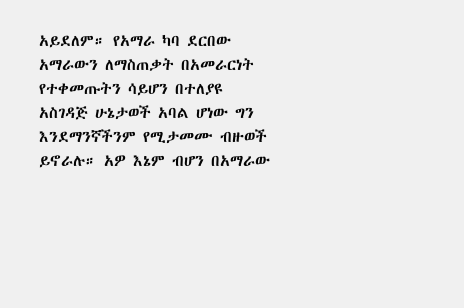አይደለም። የአማራ ካባ ደርበው አማራውን ለማስጠቃት በአመራርነት የተቀመጡትን ሳይሆን በተለያዩ አስገዳጅ ሁኔታወች አባል ሆነው ግን እንደማንኛችንም የሚታመሙ ብዙወች ይኖራሉ። አዎ እኔም ብሆን በአማራው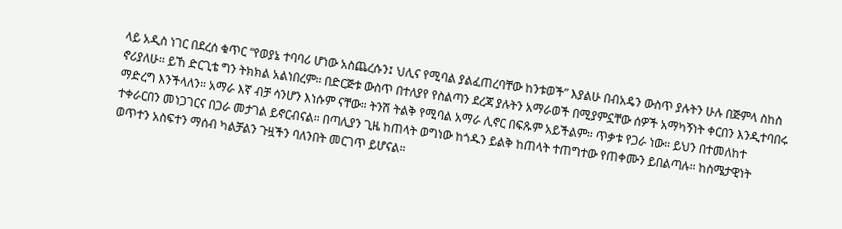ላይ አዲስ ነገር በደረሰ ቁጥር “የወያኔ ተባባሪ ሆነው አስጨረሱን፤ ህሊና የሚባል ያልፈጠረባቸው ከንቱወች” እያልሁ በብአዴን ውስጥ ያሉትን ሁሉ በጅምላ ስከስ ኖሪያለሁ። ይኸ ድርጊቴ ግን ትክክል አልነበረም። በድርጅቱ ውስጥ በተለያየ የስልጣን ደረጃ ያሉትን አማራወች በሚያምኗቸው ሰዎች አማካኝነት ቀርበን እንዲተባበሩ ማድረግ እንችላለን። አማራ እኛ ብቻ ሳንሆን እነሱም ናቸው። ትንሽ ትልቅ የሚባል አማራ ሊኖር በፍጹም አይችልም። ጥቃቱ የጋራ ነው። ይህን በተመለከተ ተቀራርበን መነጋገርና በጋራ መታገል ይኖርብናል። በጣሊያን ጊዜ ከጠላት ወግነው ከጎዱን ይልቅ ከጠላት ተጠግተው የጠቀሙን ይበልጣሉ። ከስሜታዊነት ወጥተን አስፍተን ማሰብ ካልቻልን ጉዟችን ባለንበት መርገጥ ይሆናል።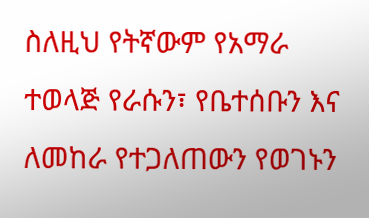ስለዚህ የትኛውም የአማራ ተወላጅ የራሱን፣ የቤተሰቡን እና ለመከራ የተጋለጠውን የወገኑን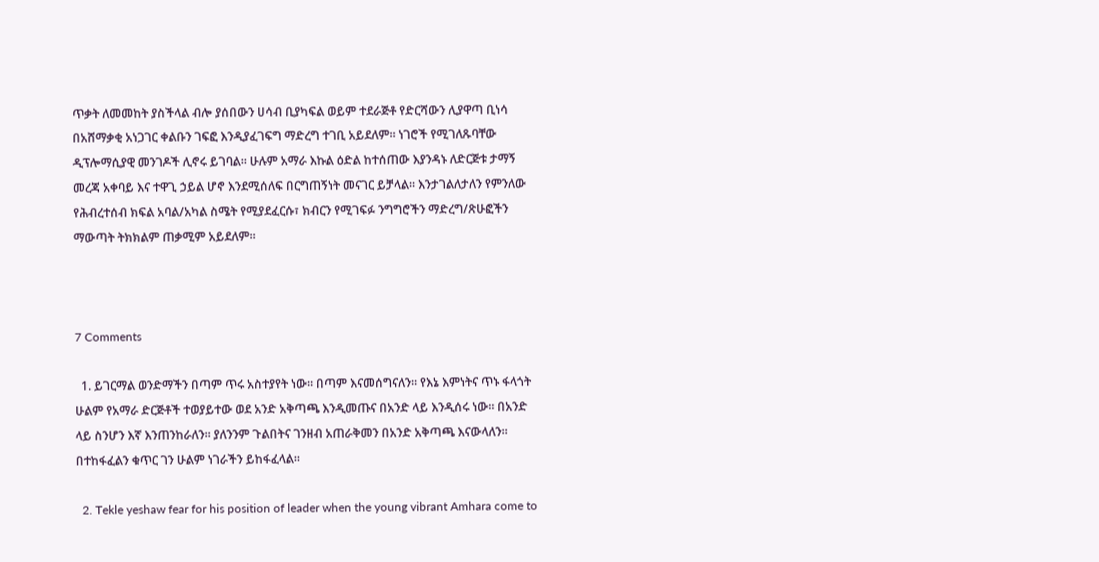ጥቃት ለመመከት ያስችላል ብሎ ያሰበውን ሀሳብ ቢያካፍል ወይም ተደራጅቶ የድርሻውን ሊያዋጣ ቢነሳ በአሸማቃቂ አነጋገር ቀልቡን ገፍፎ እንዲያፈገፍግ ማድረግ ተገቢ አይደለም። ነገሮች የሚገለጹባቸው ዲፕሎማሲያዊ መንገዶች ሊኖሩ ይገባል። ሁሉም አማራ እኩል ዕድል ከተሰጠው እያንዳኑ ለድርጅቱ ታማኝ መረጃ አቀባይ እና ተዋጊ ኃይል ሆኖ እንደሚሰለፍ በርግጠኝነት መናገር ይቻላል። እንታገልለታለን የምንለው የሕብረተሰብ ክፍል አባል/አካል ስሜት የሚያደፈርሱ፣ ክብርን የሚገፍፉ ንግግሮችን ማድረግ/ጽሁፎችን ማውጣት ትክክልም ጠቃሚም አይደለም።



7 Comments

  1. ይገርማል ወንድማችን በጣም ጥሩ አስተያየት ነው። በጣም እናመሰግናለን። የእኔ እምነትና ጥኑ ፋላጎት ሁልም የአማራ ድርጅቶች ተወያይተው ወደ አንድ አቅጣጫ እንዲመጡና በአንድ ላይ እንዲሰሩ ነው። በአንድ ላይ ስንሆን እኛ እንጠንከራለን። ያለንንም ጉልበትና ገንዘብ አጠራቅመን በአንድ አቅጣጫ እናውላለን። በተከፋፈልን ቁጥር ገን ሁልም ነገራችን ይከፋፈላል።

  2. Tekle yeshaw fear for his position of leader when the young vibrant Amhara come to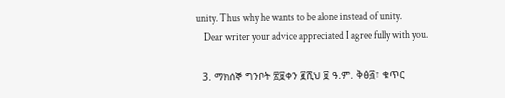unity. Thus why he wants to be alone instead of unity.
    Dear writer your advice appreciated I agree fully with you.

  3. ማክሰኞ ግንቦት ፳፱ቀን ፪ሺህ ፱ ዓ.ም. ቅፅ፭፣ ቁጥር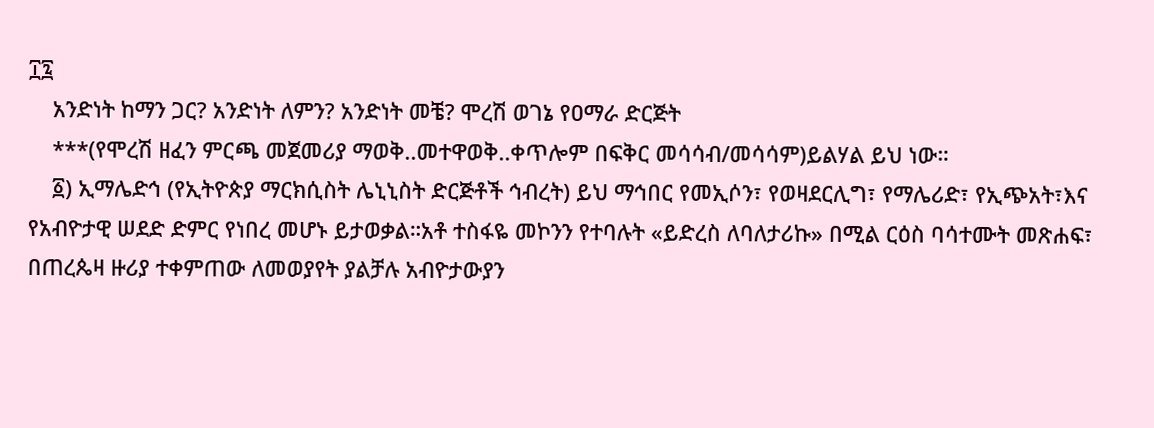፲፯
    አንድነት ከማን ጋር? አንድነት ለምን? አንድነት መቼ? ሞረሽ ወገኔ የዐማራ ድርጅት
    ***(የሞረሽ ዘፈን ምርጫ መጀመሪያ ማወቅ..መተዋወቅ..ቀጥሎም በፍቅር መሳሳብ/መሳሳም)ይልሃል ይህ ነው።
    ፩) ኢማሌድኅ (የኢትዮጵያ ማርክሲስት ሌኒኒስት ድርጅቶች ኅብረት) ይህ ማኅበር የመኢሶን፣ የወዛደርሊግ፣ የማሌሪድ፣ የኢጭአት፣እና የአብዮታዊ ሠደድ ድምር የነበረ መሆኑ ይታወቃል።አቶ ተስፋዬ መኮንን የተባሉት «ይድረስ ለባለታሪኩ» በሚል ርዕስ ባሳተሙት መጽሐፍ፣ በጠረጴዛ ዙሪያ ተቀምጠው ለመወያየት ያልቻሉ አብዮታውያን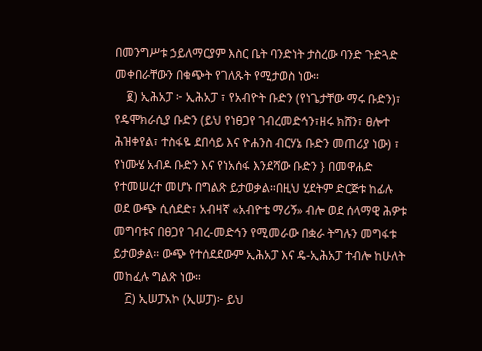በመንግሥቱ ኃይለማርያም እስር ቤት ባንድነት ታስረው ባንድ ጉድጓድ መቀበራቸውን በቁጭት የገለጹት የሚታወስ ነው።
    ፪) ኢሕአፓ ፦ ኢሕአፓ ፣ የአብዮት ቡድን (የነጌታቸው ማሩ ቡድን)፣ የዴሞክራሲያ ቡድን (ይህ የነፀጋየ ገብረመድኅን፣ዘሩ ክሸን፣ ፀሎተ ሕዝቀየል፣ ተስፋዬ ደበሳይ እና ዮሐንስ ብርሃኔ ቡድን መጠሪያ ነው) ፣ የነሙሄ አብዶ ቡድን እና የነአሰፋ እንደሻው ቡድን } በመዋሐድ የተመሠረተ መሆኑ በግልጽ ይታወቃል።በዚህ ሂደትም ድርጅቱ ከፊሉ ወደ ውጭ ሲሰደድ፣ አብዛኛ «አብዮቴ ማሪኝ» ብሎ ወደ ሰላማዊ ሕዎቱ መግባቱና በፀጋየ ገብረ-መድኅን የሚመራው በቋራ ትግሉን መግፋቱ ይታወቃል። ውጭ የተሰደደውም ኢሕአፓ እና ዴ-ኢሕአፓ ተብሎ ከሁለት መከፈሉ ግልጽ ነው።
    ፫) ኢሠፓአኮ (ኢሠፓ)፦ ይህ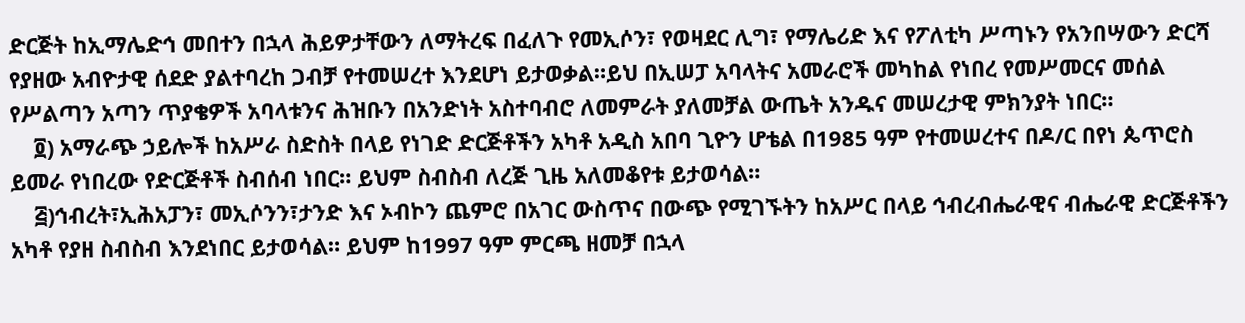ድርጅት ከኢማሌድኅ መበተን በኋላ ሕይዎታቸውን ለማትረፍ በፈለጉ የመኢሶን፣ የወዛደር ሊግ፣ የማሌሪድ እና የፖለቲካ ሥጣኑን የአንበሣውን ድርሻ የያዘው አብዮታዊ ሰደድ ያልተባረከ ጋብቻ የተመሠረተ እንደሆነ ይታወቃል።ይህ በኢሠፓ አባላትና አመራሮች መካከል የነበረ የመሥመርና መሰል የሥልጣን አጣን ጥያቄዎች አባላቱንና ሕዝቡን በአንድነት አስተባብሮ ለመምራት ያለመቻል ውጤት አንዱና መሠረታዊ ምክንያት ነበር።
    ፬) አማራጭ ኃይሎች ከአሥራ ስድስት በላይ የነገድ ድርጅቶችን አካቶ አዲስ አበባ ጊዮን ሆቴል በ1985 ዓም የተመሠረተና በዶ/ር በየነ ጴጥሮስ ይመራ የነበረው የድርጅቶች ስብሰብ ነበር። ይህም ስብስብ ለረጅ ጊዜ አለመቆየቱ ይታወሳል።
    ፭)ኅብረት፣ኢሕአፓን፣ መኢሶንን፣ታንድ እና ኦብኮን ጨምሮ በአገር ውስጥና በውጭ የሚገኙትን ከአሥር በላይ ኅብረብሔራዊና ብሔራዊ ድርጅቶችን አካቶ የያዘ ስብስብ እንደነበር ይታወሳል። ይህም ከ1997 ዓም ምርጫ ዘመቻ በኋላ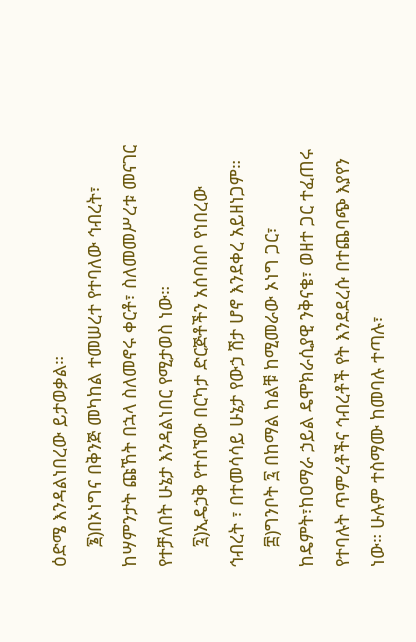ዕድሜ እንዳልነበረው ይታወቃል።
    ፮)በኦነግና በቅንጅ መካከል ተመሠረተ የተባለው ኅብረት፣ ከሣምንታት ጩኸት በኋላ ስለመኖሩ ቀርቶ፣ ስለመመሥረቱ መናገር የተቻለበት ሁኔታ እንዳልነበር የሚታወስ ነው።
    ፯)ኢዴኃቅ የተሰኘው በርካታ ድርጅቶችን አሰባስቦ የነበረው ኅብረት ፣ በተመሳሳይ ሁኔታ የውኃ ሽታ ሆኖ እንደቀረ አይዘነጋም።
    ፰)ግንቦት ፯ በከማል ከልቹ ከሚመራው ኦነግ ጋር፣ ከዴምት፣ከዐማራ ኃይል ዴሞክራሲያዊ ንቅናቄ፣ ወዘተ ጋር ተፈጠሩ የተባሉት ጥምረቶችና ኅብረቶች የት እንደደረሱ በተጨባጭ እያየን ነው። ሁሉም ተስማሙ ከመባሉ ተጣሉ፣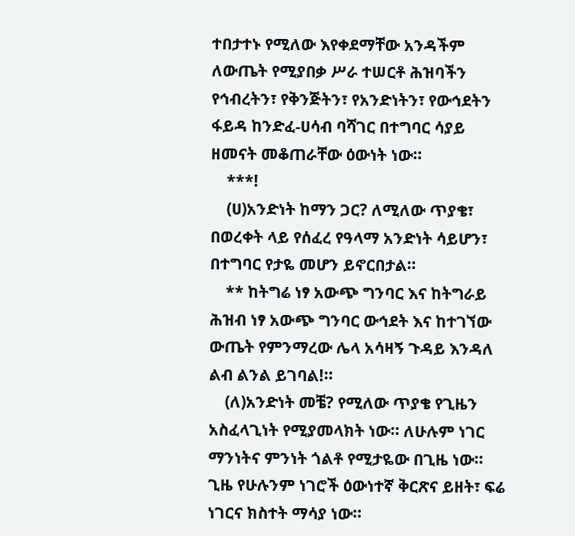ተበታተኑ የሚለው እየቀደማቸው አንዳችም ለውጤት የሚያበቃ ሥራ ተሠርቶ ሕዝባችን የኅብረትን፣ የቅንጅትን፣ የአንድነትን፣ የውኅደትን ፋይዳ ከንድፈ-ሀሳብ ባሻገር በተግባር ሳያይ ዘመናት መቆጠራቸው ዕውነት ነው።
    ***!
    (ሀ)አንድነት ከማን ጋር? ለሚለው ጥያቄ፣ በወረቀት ላይ የሰፈረ የዓላማ አንድነት ሳይሆን፣ በተግባር የታዬ መሆን ይኖርበታል።
    ** ከትግሬ ነፃ አውጭ ግንባር እና ከትግራይ ሕዝብ ነፃ አውጭ ግንባር ውኅደት እና ከተገኘው ውጤት የምንማረው ሌላ አሳዛኝ ጉዳይ እንዳለ ልብ ልንል ይገባል!።
    (ለ)አንድነት መቼ? የሚለው ጥያቄ የጊዜን አስፈላጊነት የሚያመላክት ነው። ለሁሉም ነገር ማንነትና ምንነት ጎልቶ የሚታዬው በጊዜ ነው። ጊዜ የሁሉንም ነገሮች ዕውነተኛ ቅርጽና ይዘት፣ ፍሬ ነገርና ክስተት ማሳያ ነው።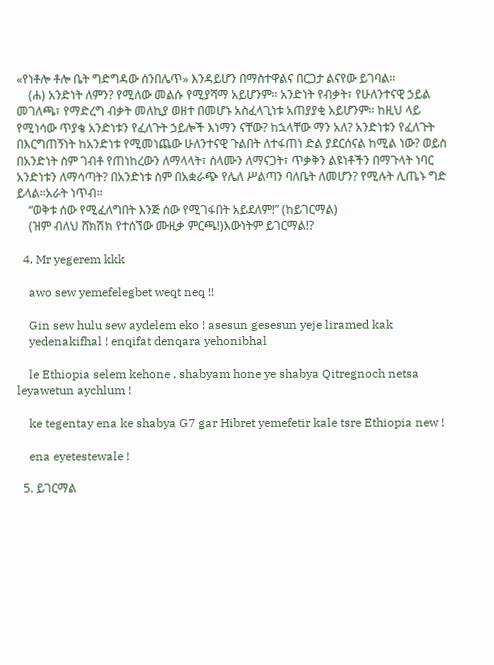«የነቶሎ ቶሎ ቤት ግድግዳው ሰንበሌጥ» እንዳይሆን በማስተዋልና በርጋታ ልናየው ይገባል።
    (ሐ) አንድነት ለምን? የሚለው መልሱ የሚያሻማ አይሆንም። አንድነት የብቃት፣ የሁለንተናዊ ኃይል መገለጫ፣ የማድረግ ብቃት መለኪያ ወዘተ በመሆኑ አስፈላጊነቱ አጠያያቂ አይሆንም። ከዚህ ላይ የሚነሳው ጥያቄ አንድነቱን የፈለጉት ኃይሎች እነማን ናቸው? ከኋላቸው ማን አለ? አንድነቱን የፈለጉት በእርግጠኝነት ከአንድነቱ የሚመነጨው ሁለንተናዊ ጉልበት ለተፋጠነ ድል ያደርሰናል ከሚል ነው? ወይስ በአንድነት ስም ገብቶ የጠነከረውን ለማላላት፣ ሰላሙን ለማናጋት፣ ጥቃቅን ልዩነቶችን በማጉላት ነባር አንድነቱን ለማሳጣት? በአንድነቱ ስም በአቋራጭ የሌለ ሥልጣን ባለቤት ለመሆን? የሚሉት ሊጤኑ ግድ ይላል።አራት ነጥብ።
    “ወቅቱ ሰው የሚፈለግበት እንጅ ሰው የሚገፋበት አይደለም!” (ከይገርማል)
    (ዝም ብለህ ሸክሽክ የተሰኘው ሙዚቃ ምርጫ!)እውነትም ይገርማል!?

  4. Mr yegerem kkk

    awo sew yemefelegbet weqt neq !!

    Gin sew hulu sew aydelem eko ! asesun gesesun yeje liramed kak
    yedenakifhal ! enqifat denqara yehonibhal

    le Ethiopia selem kehone , shabyam hone ye shabya Qitregnoch netsa leyawetun aychlum !

    ke tegentay ena ke shabya G7 gar Hibret yemefetir kale tsre Ethiopia new !

    ena eyetestewale !

  5. ይገርማል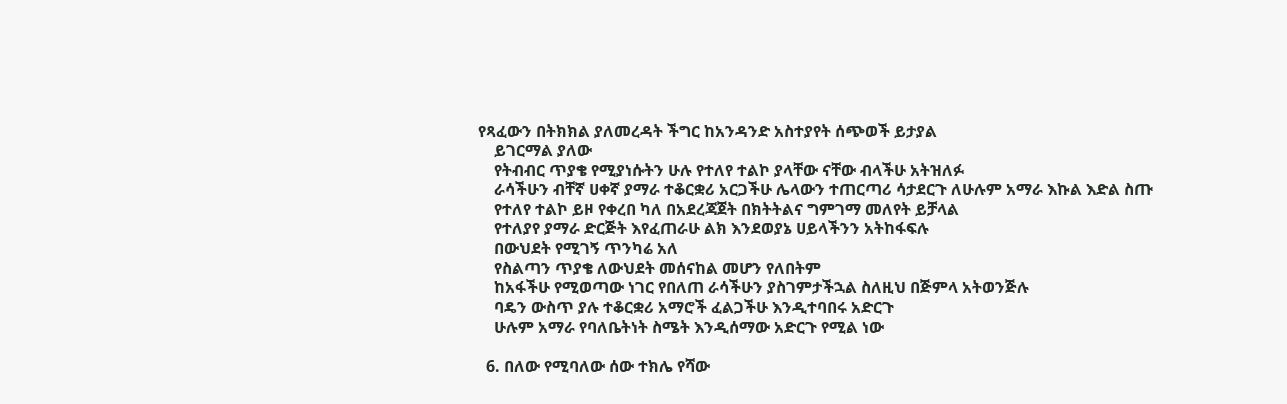የጻፈውን በትክክል ያለመረዳት ችግር ከአንዳንድ አስተያየት ሰጭወች ይታያል
    ይገርማል ያለው
    የትብብር ጥያቄ የሚያነሱትን ሁሉ የተለየ ተልኮ ያላቸው ናቸው ብላችሁ አትዝለፉ
    ራሳችሁን ብቸኛ ሀቀኛ ያማራ ተቆርቋሪ አርጋችሁ ሌላውን ተጠርጣሪ ሳታደርጉ ለሁሉም አማራ እኩል እድል ስጡ
    የተለየ ተልኮ ይዞ የቀረበ ካለ በአደረጃጀት በክትትልና ግምገማ መለየት ይቻላል
    የተለያየ ያማራ ድርጅት እየፈጠራሁ ልክ እንደወያኔ ሀይላችንን አትከፋፍሉ
    በውህደት የሚገኝ ጥንካሬ አለ
    የስልጣን ጥያቄ ለውህደት መሰናከል መሆን የለበትም
    ከአፋችሁ የሚወጣው ነገር የበለጠ ራሳችሁን ያስገምታችኋል ስለዚህ በጅምላ አትወንጅሉ
    ባዴን ውስጥ ያሉ ተቆርቋሪ አማሮች ፈልጋችሁ እንዲተባበሩ አድርጉ
    ሁሉም አማራ የባለቤትነት ስሜት እንዲሰማው አድርጉ የሚል ነው

  6. በለው የሚባለው ሰው ተክሌ የሻው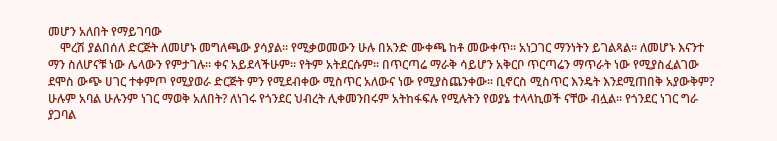መሆን አለበት የማይገባው
    ሞረሽ ያልበሰለ ድርጅት ለመሆኑ መግለጫው ያሳያል። የሚቃወመውን ሁሉ በአንድ ሙቀጫ ከቶ መውቀጥ። አነጋገር ማንነትን ይገልጻል። ለመሆኑ እናንተ ማን ስለሆናቹ ነው ሌላውን የምታገሉ። ቀና አይደላችሁም። የትም አትደርሱም። በጥርጣሬ ማራቅ ሳይሆን አቅርቦ ጥርጣሬን ማጥራት ነው የሚያስፈልገው ደሞስ ውጭ ሀገር ተቀምጦ የሚያወራ ድርጅት ምን የሚደብቀው ሚስጥር አለውና ነው የሚያስጨንቀው። ቢኖርስ ሚስጥር እንዴት እንደሚጠበቅ አያውቅም? ሁሉም አባል ሁሉንም ነገር ማወቅ አለበት? ለነገሩ የጎንደር ህብረት ሊቀመንበሩም አትከፋፍሉ የሚሉትን የወያኔ ተላላኪወች ናቸው ብሏል። የጎንደር ነገር ግራ ያጋባል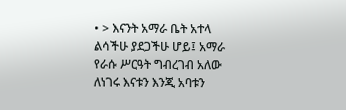• > እናንት አማራ ቤት አተላ ልሳችሁ ያደጋችሁ ሆይ፤ አማራ የራሱ ሥርዓት ግብረገብ አለው ለነገሩ እናቱን እንጂ አባቱን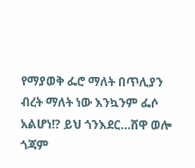የማያወቅ ፌሮ ማለት በጥሊያን ብረት ማለት ነው እንኳንም ፌሶ አልሆነ!? ይህ ጎንእደር…ሸዋ ወሎ ጎጃም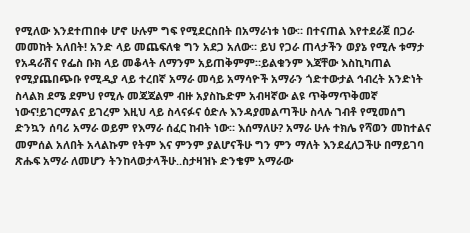የሚለው እንደተጠበቀ ሆኖ ሁሉም ግፍ የሚደርስበት በአማራነቱ ነው። በተናጠል እየተደራጀ በጋራ መመከት አለበት! አንድ ላይ መጨፍለቁ ግን አደጋ አለው። ይህ የጋራ ጠላታችን ወያኔ የሚሉ ቱማታ የአዳራሽና የፌስ ቡክ ላይ መቆላት ለማንም አይጠቅምም።ይልቁንም እጃቸው እስኪካጠል የሚያጨበጭቡ የሚዲያ ላይ ተረበኛ አማራ መሳይ አማሳዮች አማራን ጎድተውታል ኅብረት አንድነት ስላልክ ደሜ ደምህ የሚሉ መጃጃልም ብዙ አያስኬድም አብዛኛው ልዩ ጥቅማጥቅመኛ ነውና!ይገርማልና ይገረም እዚህ ላይ ስላናፉና ዕድሉ እንዳያመልጣችሁ ስላሉ ገብቶ የሚመሰግ ድንኳን ሰባሪ አማራ ወይም የእማራ ሰፈር ከብት ነው። እሰማለሁ? አማራ ሁሉ ተክሌ የሻወን መከተልና መምሰል አለበት አላልኩም የትም እና ምንም ያልሆናችሁ ግን ምን ማለት እንደፈለጋችሁ በማይገባ ጽሑፍ አማራ ለመሆን ትንከላወታላችሁ..ስታዛዝኑ ድንቄም አማራው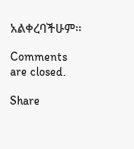አልቀረባችሁም።

Comments are closed.

Share